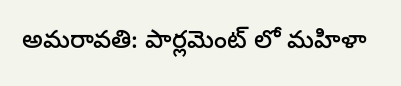అమరావతి: పార్లమెంట్ లో మహిళా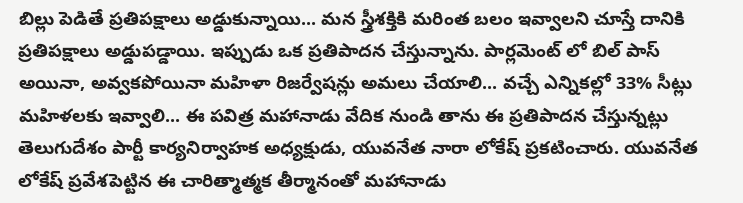బిల్లు పెడితే ప్రతిపక్షాలు అడ్డుకున్నాయి... మన స్త్రీశక్తికి మరింత బలం ఇవ్వాలని చూస్తే దానికి ప్రతిపక్షాలు అడ్డుపడ్డాయి. ఇప్పుడు ఒక ప్రతిపాదన చేస్తున్నాను. పార్లమెంట్ లో బిల్ పాస్ అయినా, అవ్వకపోయినా మహిళా రిజర్వేషన్లు అమలు చేయాలి... వచ్చే ఎన్నికల్లో 33% సీట్లు మహిళలకు ఇవ్వాలి... ఈ పవిత్ర మహానాడు వేదిక నుండి తాను ఈ ప్రతిపాదన చేస్తున్నట్లు తెలుగుదేశం పార్టీ కార్యనిర్వాహక అధ్యక్షుడు, యువనేత నారా లోకేష్ ప్రకటించారు. యువనేత లోకేష్ ప్రవేశపెట్టిన ఈ చారిత్మాత్మక తీర్మానంతో మహానాడు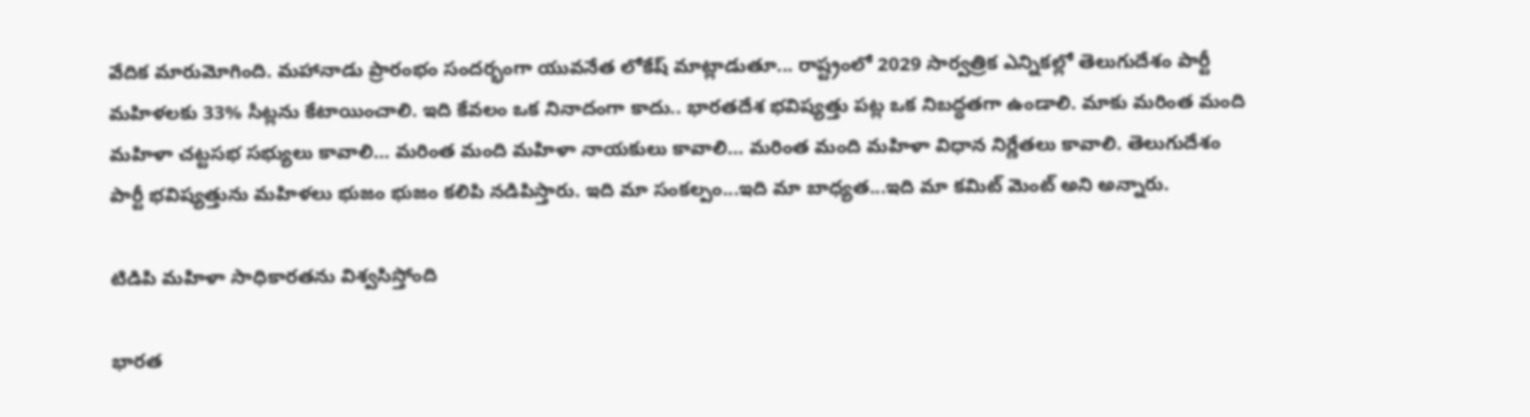వేదిక మారుమోగింది. మహానాడు ప్రారంభం సందర్భంగా యువనేత లోకేష్ మాట్లాడుతూ... రాష్ట్రంలో 2029 సార్వత్రిక ఎన్నికల్లో తెలుగుదేశం పార్టీ మహిళలకు 33% సీట్లను కేటాయించాలి. ఇది కేవలం ఒక నినాదంగా కాదు.. భారతదేశ భవిష్యత్తు పట్ల ఒక నిబద్ధతగా ఉండాలి. మాకు మరింత మంది మహిళా చట్టసభ సభ్యులు కావాలి… మరింత మంది మహిళా నాయకులు కావాలి… మరింత మంది మహిళా విధాన నిర్ణేతలు కావాలి. తెలుగుదేశం పార్టీ భవిష్యత్తును మహిళలు భుజం భుజం కలిపి నడిపిస్తారు. ఇది మా సంకల్పం...ఇది మా బాధ్యత...ఇది మా కమిట్ మెంట్ అని అన్నారు.

టిడిపి మహిళా సాధికారతను విశ్వసిస్తోంది

భారత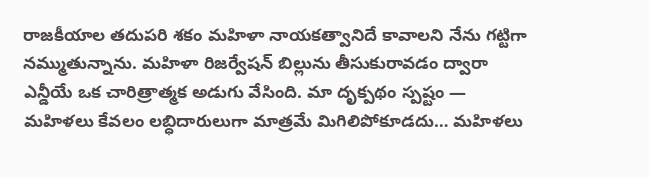రాజకీయాల తదుపరి శకం మహిళా నాయకత్వానిదే కావాలని నేను గట్టిగా నమ్ముతున్నాను. మహిళా రిజర్వేషన్ బిల్లును తీసుకురావడం ద్వారా ఎన్డీయే ఒక చారిత్రాత్మక అడుగు వేసింది. మా దృక్పథం స్పష్టం — మహిళలు కేవలం లబ్ధిదారులుగా మాత్రమే మిగిలిపోకూడదు… మహిళలు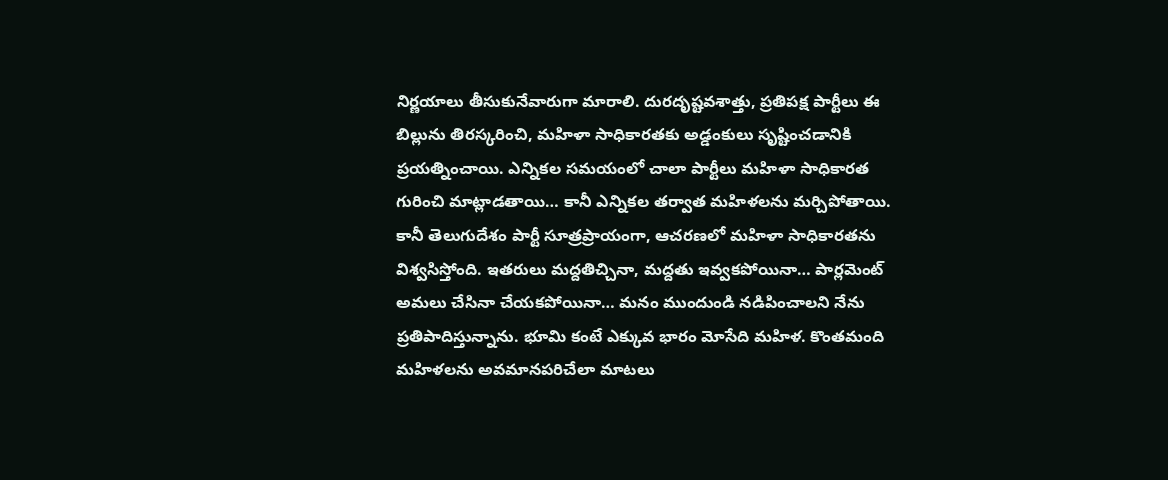నిర్ణయాలు తీసుకునేవారుగా మారాలి. దురదృష్టవశాత్తు, ప్రతిపక్ష పార్టీలు ఈ బిల్లును తిరస్కరించి, మహిళా సాధికారతకు అడ్డంకులు సృష్టించడానికి ప్రయత్నించాయి. ఎన్నికల సమయంలో చాలా పార్టీలు మహిళా సాధికారత గురించి మాట్లాడతాయి… కానీ ఎన్నికల తర్వాత మహిళలను మర్చిపోతాయి. కానీ తెలుగుదేశం పార్టీ సూత్రప్రాయంగా, ఆచరణలో మహిళా సాధికారతను విశ్వసిస్తోంది. ఇతరులు మద్దతిచ్చినా, మద్దతు ఇవ్వకపోయినా… పార్లమెంట్ అమలు చేసినా చేయకపోయినా… మనం ముందుండి నడిపించాలని నేను ప్రతిపాదిస్తున్నాను. భూమి కంటే ఎక్కువ భారం మోసేది మహిళ. కొంతమంది మహిళలను అవమానపరిచేలా మాటలు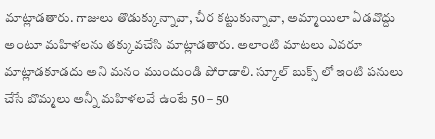మాట్లాడతారు. గాజులు తొడుక్కున్నావా, చీర కట్టుకున్నావా, అమ్మాయిలా ఏడవొద్దు అంటూ మహిళలను తక్కువచేసి మాట్లాడతారు. అలాంటి మాటలు ఎవరూ మాట్లాడకూడదు అని మనం ముందుండి పోరాడాలి. స్కూల్ బుక్స్ లో ఇంటి పనులు చేసే బొమ్మలు అన్నీ మహిళలవే ఉంటే 50 – 50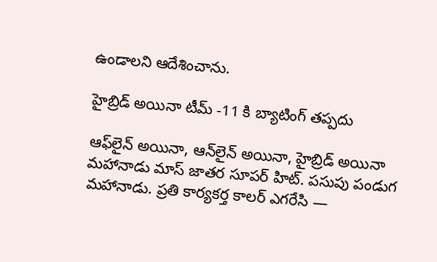ఉండాలని ఆదేశించాను.

హైబ్రిడ్ అయినా టీమ్ -11 కి బ్యాటింగ్ తప్పదు

ఆఫ్‌లైన్ అయినా, ఆన్‌లైన్ అయినా, హైబ్రిడ్ అయినా మహానాడు మాస్ జాతర సూపర్ హిట్. పసుపు పండుగ మహానాడు. ప్రతి కార్యకర్త కాలర్ ఎగరేసి —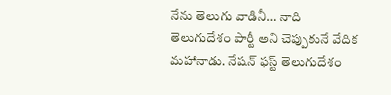నేను తెలుగు వాడినీ… నాది తెలుగుదేశం పార్టీ అని చెప్పుకునే వేదిక మహానాడు. నేషన్ ఫస్ట్ తెలుగుదేశం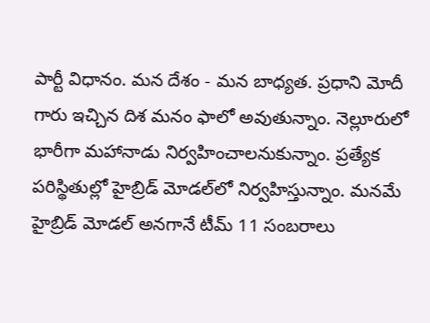పార్టీ విధానం. మన దేశం - మన బాధ్యత. ప్రధాని మోదీ గారు ఇచ్చిన దిశ మనం ఫాలో అవుతున్నాం. నెల్లూరులో భారీగా మహానాడు నిర్వహించాలనుకున్నాం. ప్రత్యేక పరిస్థితుల్లో హైబ్రిడ్ మోడల్‌లో నిర్వహిస్తున్నాం. మనమే హైబ్రిడ్ మోడల్ అనగానే టీమ్ 11 సంబరాలు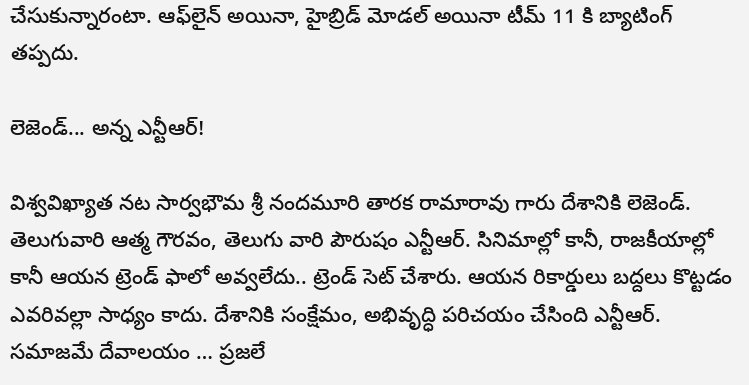చేసుకున్నారంటా. ఆఫ్‌లైన్ అయినా, హైబ్రిడ్ మోడల్ అయినా టీమ్ 11 కి బ్యాటింగ్ తప్పదు.

లెజెండ్... అన్న ఎన్టీఆర్!

విశ్వవిఖ్యాత నట సార్వభౌమ శ్రీ నందమూరి తారక రామారావు గారు దేశానికి లెజెండ్. తెలుగువారి ఆత్మ గౌరవం, తెలుగు వారి పౌరుషం ఎన్టీఆర్. సినిమాల్లో కానీ, రాజకీయాల్లో కానీ ఆయన ట్రెండ్ ఫాలో అవ్వలేదు.. ట్రెండ్ సెట్ చేశారు. ఆయన రికార్డులు బద్దలు కొట్టడం ఎవరివల్లా సాధ్యం కాదు. దేశానికి సంక్షేమం, అభివృద్ధి పరిచయం చేసింది ఎన్టీఆర్. సమాజమే దేవాలయం … ప్రజలే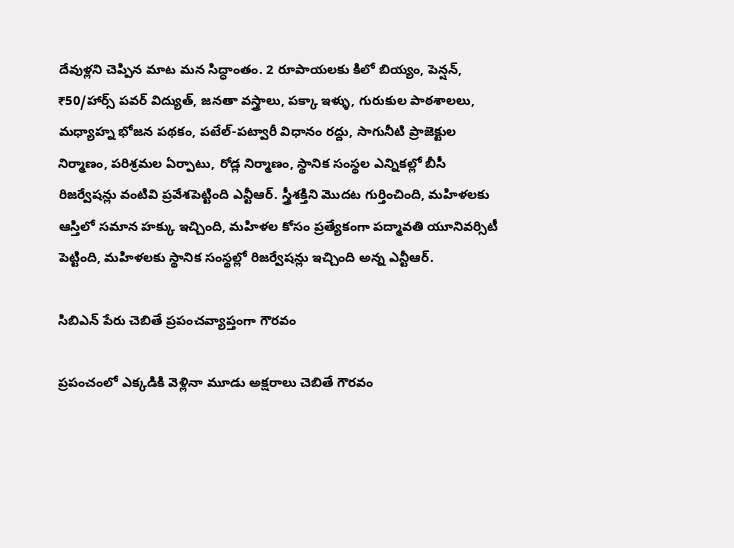దేవుళ్లని చెప్పిన మాట మన సిద్ధాంతం. 2 రూపాయలకు కిలో బియ్యం, పెన్షన్, ₹50/హార్స్ పవర్ విద్యుత్, జనతా వస్త్రాలు, పక్కా ఇళ్ళు, గురుకుల పాఠశాలలు, మధ్యాహ్న భోజన పథకం, పటేల్‑పట్వారీ విధానం రద్దు, సాగునీటి ప్రాజెక్టుల నిర్మాణం, పరిశ్రమల ఏర్పాటు, రోడ్ల నిర్మాణం, స్థానిక సంస్థల ఎన్నికల్లో బీసీ రిజర్వేషన్లు వంటివి ప్రవేశపెట్టింది ఎన్టీఆర్. స్త్రీశక్తిని మొదట గుర్తించింది, మహిళలకు ఆస్తిలో సమాన హక్కు ఇచ్చింది, మహిళల కోసం ప్రత్యేకంగా పద్మావతి యూనివర్సిటీ పెట్టింది, మహిళలకు స్థానిక సంస్థల్లో రిజర్వేషన్లు ఇచ్చింది అన్న ఎన్టీఆర్.

సిబిఎన్ పేరు చెబితే ప్రపంచవ్యాప్తంగా గౌరవం

ప్రపంచంలో ఎక్కడికి వెళ్లినా మూడు అక్షరాలు చెబితే గౌరవం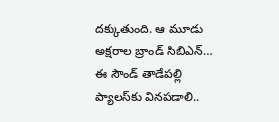దక్కుతుంది. ఆ మూడు అక్షరాల బ్రాండ్ సిబిఎన్… ఈ సౌండ్ తాడేపల్లి ప్యాలస్‌కు వినపడాలి..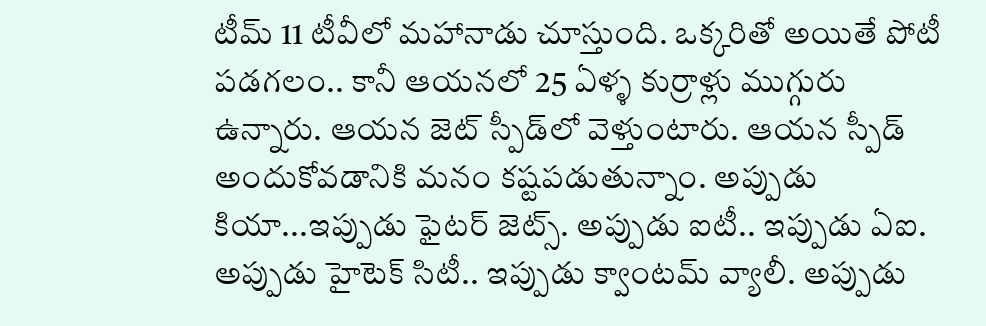టీమ్ 11 టీవీలో మహానాడు చూస్తుంది. ఒక్కరితో అయితే పోటీ పడగలం.. కానీ ఆయనలో 25 ఏళ్ళ కుర్రాళ్లు ముగ్గురు ఉన్నారు. ఆయన జెట్ స్పీడ్‌లో వెళ్తుంటారు. ఆయన స్పీడ్ అందుకోవడానికి మనం కష్టపడుతున్నాం. అప్పుడు కియా...ఇప్పుడు ఫైటర్ జెట్స్. అప్పుడు ఐటీ.. ఇప్పుడు ఏఐ. అప్పుడు హైటెక్ సిటీ.. ఇప్పుడు క్వాంటమ్ వ్యాలీ. అప్పుడు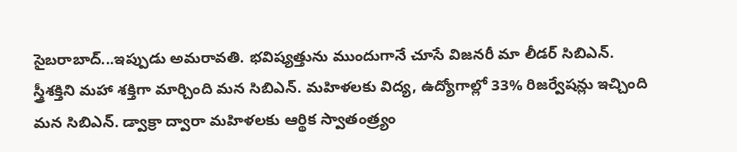సైబరాబాద్...ఇప్పుడు అమరావతి. భవిష్యత్తును ముందుగానే చూసే విజనరీ మా లీడర్ సిబిఎన్. స్త్రీశక్తిని మహా శక్తిగా మార్చింది మన సిబిఎన్. మహిళలకు విద్య, ఉద్యోగాల్లో 33% రిజర్వేషన్లు ఇచ్చింది మన సిబిఎన్. డ్వాక్రా ద్వారా మహిళలకు ఆర్థిక స్వాతంత్ర్యం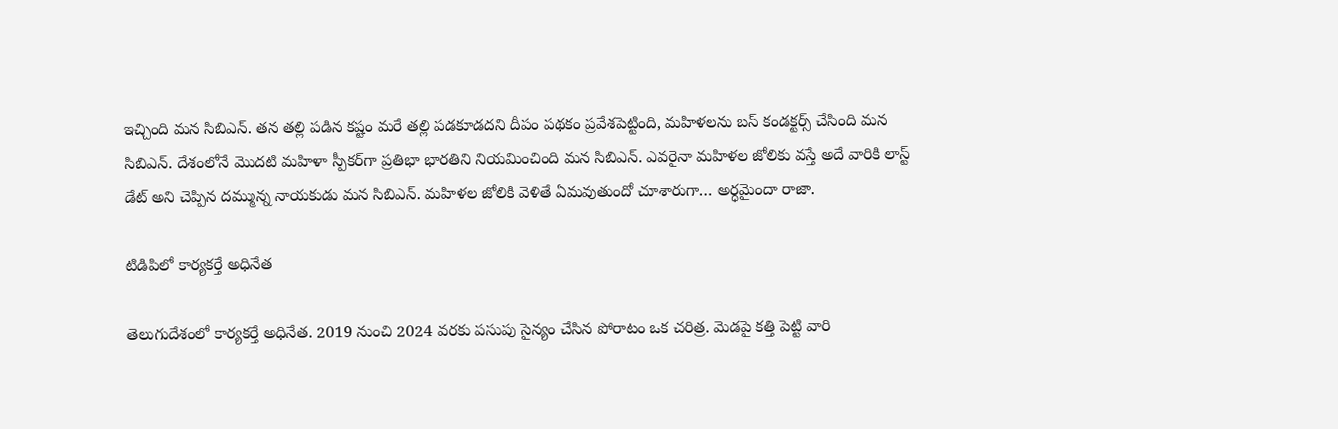ఇచ్చింది మన సిబిఎన్. తన తల్లి పడిన కష్టం మరే తల్లి పడకూడదని దీపం పథకం ప్రవేశపెట్టింది, మహిళలను బస్ కండక్టర్స్ చేసింది మన సిబిఎన్. దేశంలోనే మొదటి మహిళా స్పీకర్‌గా ప్రతిభా భారతిని నియమించింది మన సిబిఎన్. ఎవరైనా మహిళల జోలికు వస్తే అదే వారికి లాస్ట్ డేట్ అని చెప్పిన దమ్మున్న నాయకుడు మన సిబిఎన్. మహిళల జోలికి వెళితే ఏమవుతుందో చూశారుగా… అర్ధమైందా రాజా.

టిడిపిలో కార్యకర్తే అధినేత

తెలుగుదేశంలో కార్యకర్తే అధినేత. 2019 నుంచి 2024 వరకు పసుపు సైన్యం చేసిన పోరాటం ఒక చరిత్ర. మెడపై కత్తి పెట్టి వారి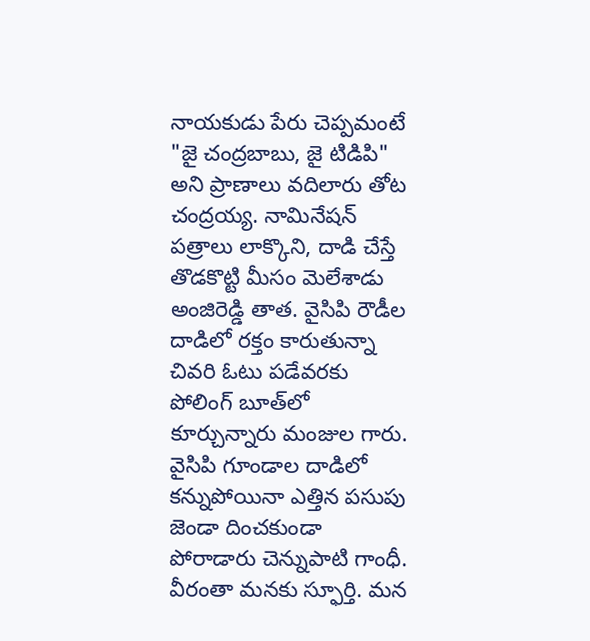నాయకుడు పేరు చెప్పమంటే "జై చంద్రబాబు, జై టిడిపి" అని ప్రాణాలు వదిలారు తోట చంద్రయ్య. నామినేషన్ పత్రాలు లాక్కొని, దాడి చేస్తే తొడకొట్టి మీసం మెలేశాడు అంజిరెడ్డి తాత. వైసిపి రౌడీల దాడిలో రక్తం కారుతున్నా చివరి ఓటు పడేవరకు పోలింగ్ బూత్‌లో కూర్చున్నారు మంజుల గారు. వైసిపి గూండాల దాడిలో కన్నుపోయినా ఎత్తిన పసుపు జెండా దించకుండా పోరాడారు చెన్నుపాటి గాంధీ. వీరంతా మనకు స్ఫూర్తి. మన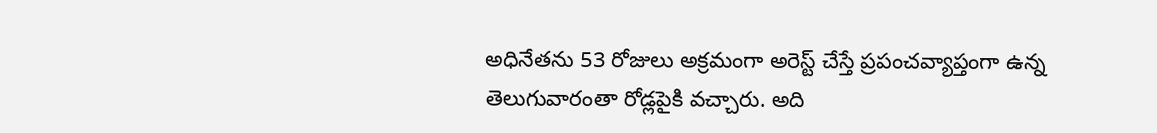అధినేతను 53 రోజులు అక్రమంగా అరెస్ట్ చేస్తే ప్రపంచవ్యాప్తంగా ఉన్న తెలుగువారంతా రోడ్లపైకి వచ్చారు. అది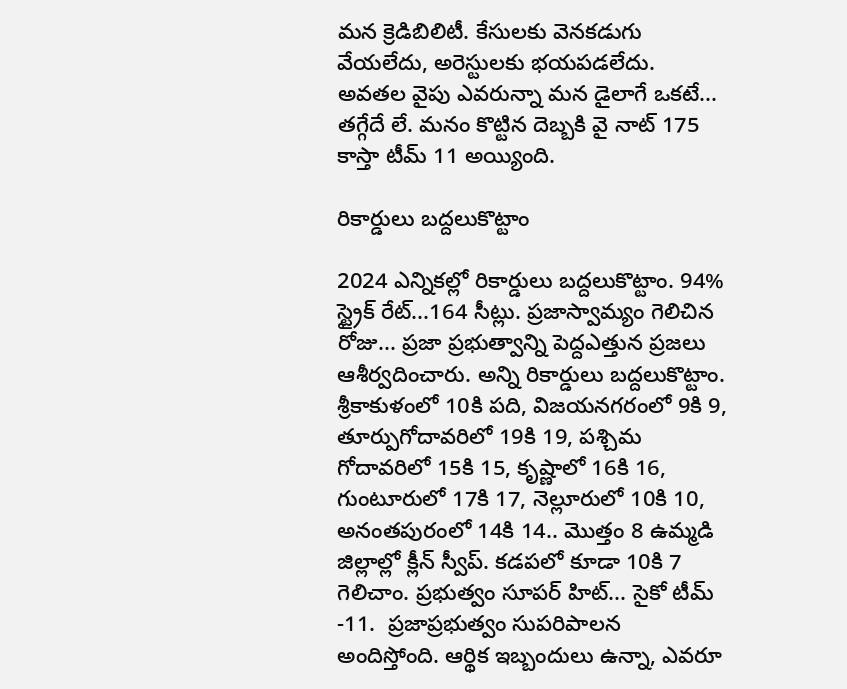మన క్రెడిబిలిటీ. కేసులకు వెనకడుగు వేయలేదు, అరెస్టులకు భయపడలేదు. అవతల వైపు ఎవరున్నా మన డైలాగే ఒకటే... తగ్గేదే లే. మనం కొట్టిన దెబ్బకి వై నాట్ 175 కాస్తా టీమ్ 11 అయ్యింది.

రికార్డులు బద్దలుకొట్టాం

2024 ఎన్నికల్లో రికార్డులు బద్దలుకొట్టాం. 94% స్ట్రైక్ రేట్...164 సీట్లు. ప్రజాస్వామ్యం గెలిచిన రోజు... ప్రజా ప్రభుత్వాన్ని పెద్దఎత్తున ప్రజలు ఆశీర్వదించారు. అన్ని రికార్డులు బద్దలుకొట్టాం. శ్రీకాకుళంలో 10కి పది, విజయనగరంలో 9కి 9, తూర్పుగోదావరిలో 19కి 19, పశ్చిమ గోదావరిలో 15కి 15, కృష్ణాలో 16కి 16, గుంటూరులో 17కి 17, నెల్లూరులో 10కి 10, అనంతపురంలో 14కి 14.. మొత్తం 8 ఉమ్మడి జిల్లాల్లో క్లీన్ స్వీప్. కడపలో కూడా 10కి 7 గెలిచాం. ప్రభుత్వం సూపర్ హిట్... సైకో టీమ్ -11.  ప్రజాప్రభుత్వం సుపరిపాలన అందిస్తోంది. ఆర్థిక ఇబ్బందులు ఉన్నా, ఎవరూ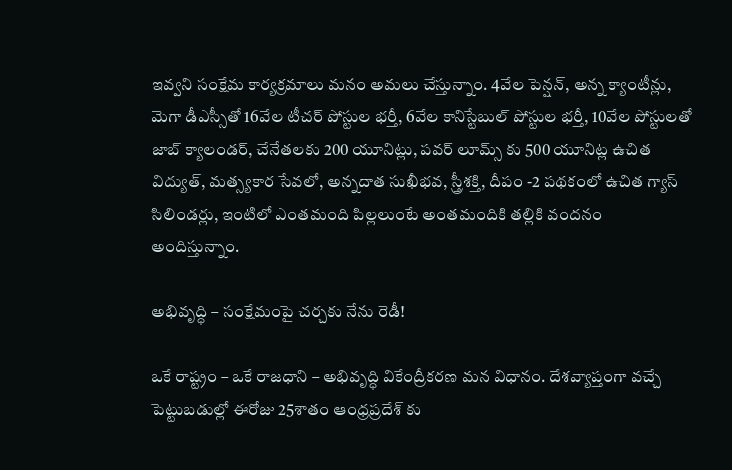ఇవ్వని సంక్షేమ కార్యక్రమాలు మనం అమలు చేస్తున్నాం. 4వేల పెన్షన్, అన్న క్యాంటీన్లు, మెగా డీఎస్సీతో 16వేల టీచర్ పోస్టుల భర్తీ, 6వేల కానిస్టేబుల్ పోస్టుల భర్తీ, 10వేల పోస్టులతో జాబ్ క్యాలండర్, చేనేతలకు 200 యూనిట్లు, పవర్ లూమ్స్ కు 500 యూనిట్ల ఉచిత విద్యుత్, మత్స్యకార సేవలో, అన్నదాత సుఖీభవ, స్త్రీశక్తి, దీపం -2 పథకంలో ఉచిత గ్యాస్ సిలిండర్లు, ఇంటిలో ఎంతమంది పిల్లలుంటే అంతమందికి తల్లికి వందనం అందిస్తున్నాం.

అభివృద్ధి – సంక్షేమంపై చర్చకు నేను రెడీ!

ఒకే రాష్ట్రం – ఒకే రాజధాని – అభివృద్ధి వికేంద్రీకరణ మన విధానం. దేశవ్యాప్తంగా వచ్చే పెట్టుబడుల్లో ఈరోజు 25శాతం ఆంధ్రప్రదేశ్ కు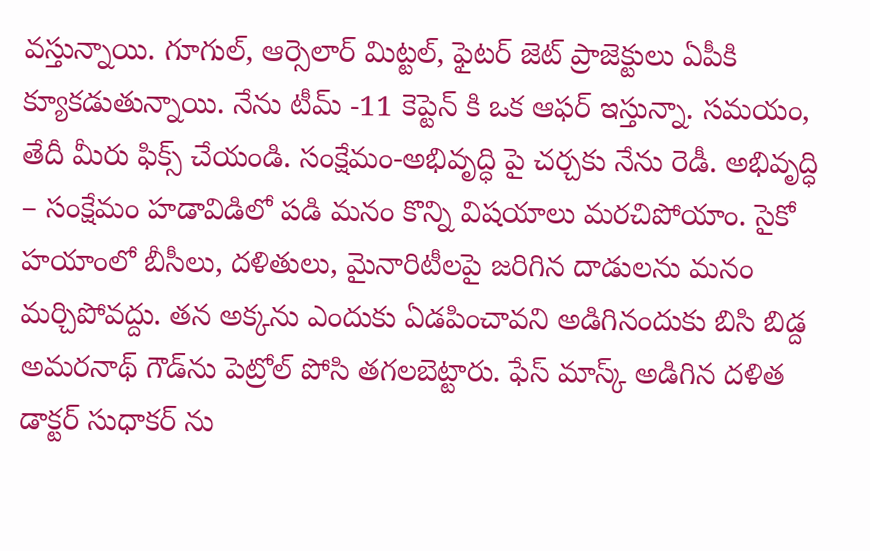వస్తున్నాయి. గూగుల్, ఆర్సెలార్ మిట్టల్, ఫైటర్ జెట్ ప్రాజెక్టులు ఏపీకి క్యూకడుతున్నాయి. నేను టీమ్ -11 కెప్టెన్ కి ఒక ఆఫర్ ఇస్తున్నా. సమయం, తేదీ మీరు ఫిక్స్ చేయండి. సంక్షేమం‑అభివృద్ధి పై చర్చకు నేను రెడీ. అభివృద్ధి – సంక్షేమం హడావిడిలో పడి మనం కొన్ని విషయాలు మరచిపోయాం. సైకో హయాంలో బీసీలు, దళితులు, మైనారిటీలపై జరిగిన దాడులను మనం మర్చిపోవద్దు. తన అక్కను ఎందుకు ఏడపించావని అడిగినందుకు బిసి బిడ్ద అమరనాథ్ గౌడ్‌ను పెట్రోల్ పోసి తగలబెట్టారు. ఫేస్ మాస్క్ అడిగిన దళిత డాక్టర్ సుధాకర్ ను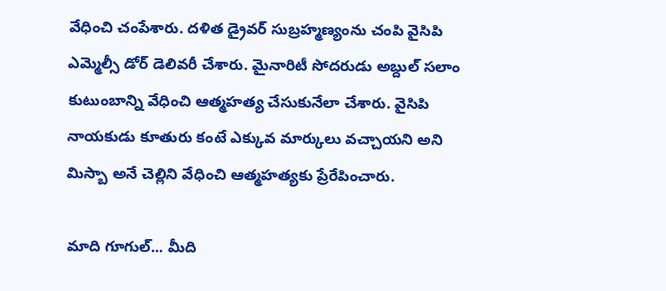వేధించి చంపేశారు. దళిత డ్రైవర్ సుబ్రహ్మణ్యంను చంపి వైసిపి ఎమ్మెల్సీ డోర్ డెలివరీ చేశారు. మైనారిటీ సోదరుడు అబ్దుల్ సలాం కుటుంబాన్ని వేధించి ఆత్మహత్య చేసుకునేలా చేశారు. వైసిపి నాయకుడు కూతురు కంటే ఎక్కువ మార్కులు వచ్చాయని అని మిస్బా అనే చెల్లిని వేధించి ఆత్మహత్యకు ప్రేరేపించారు.

మాది గూగుల్... మీది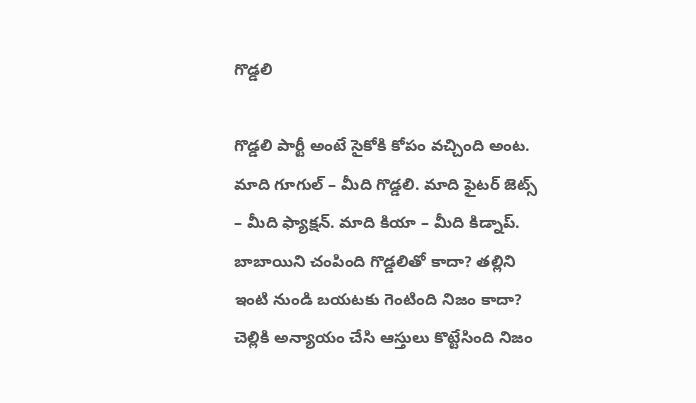గొడ్డలి

గొడ్డలి పార్టీ అంటే సైకోకి కోపం వచ్చింది అంట.  మాది గూగుల్ – మీది గొడ్డలి. మాది ఫైటర్ జెట్స్ – మీది ఫ్యాక్షన్. మాది కియా – మీది కిడ్నాప్. బాబాయిని చంపింది గొడ్డలితో కాదా? తల్లిని ఇంటి నుండి బయటకు గెంటింది నిజం కాదా? చెల్లికి అన్యాయం చేసి ఆస్తులు కొట్టేసింది నిజం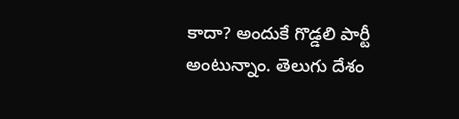కాదా? అందుకే గొడ్డలి పార్టీ అంటున్నాం. తెలుగు దేశం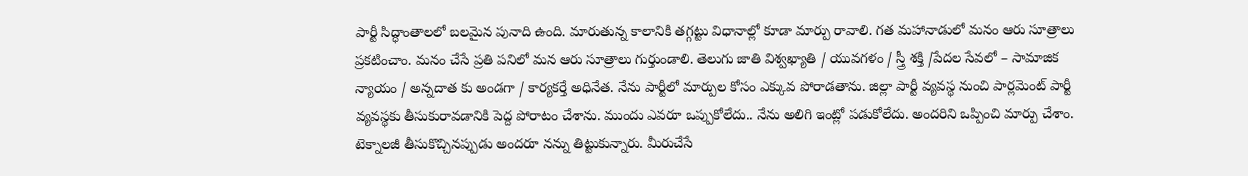పార్టీ సిద్ధాంతాలలో బలమైన పునాది ఉంది. మారుతున్న కాలానికి తగ్గట్టు విధానాల్లో కూడా మార్పు రావాలి. గత మహానాడులో మనం ఆరు సూత్రాలు ప్రకటించాం. మనం చేసే ప్రతి పనిలో మన ఆరు సూత్రాలు గుర్తుండాలి. తెలుగు జాతి విశ్వఖ్యాతి / యువగళం / స్త్రీ శక్తి /పేదల సేవలో – సామాజిక న్యాయం / అన్నదాత కు అండగా / కార్యకర్తే అధినేత. నేను పార్టీలో మార్పుల కోసం ఎక్కువ పోరాడతాను. జిల్లా పార్టీ వ్యవస్థ నుంచి పార్లమెంట్ పార్టీ వ్యవస్థకు తీసుకురావడానికి పెద్ద పోరాటం చేశాను. ముందు ఎవరూ ఒప్పుకోలేదు.. నేను అలిగి ఇంట్లో పడుకోలేదు. అందరిని ఒప్పించి మార్పు చేశాం. టెక్నాలజీ తీసుకొచ్చినప్పుడు అందరూ నన్ను తిట్టుకున్నారు. మీరుచేసే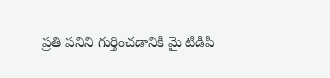ప్రతి పనిని గుర్తించడానికి మై టిడిపి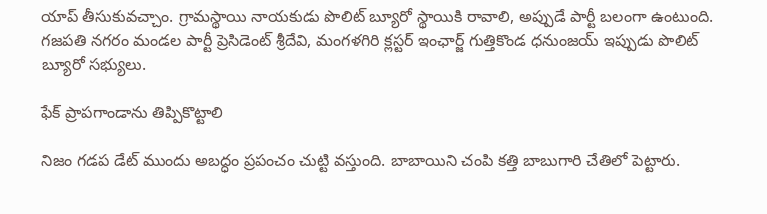యాప్ తీసుకువచ్చాం. గ్రామస్థాయి నాయకుడు పొలిట్ బ్యూరో స్థాయికి రావాలి, అప్పుడే పార్టీ బలంగా ఉంటుంది. గజపతి నగరం మండల పార్టీ ప్రెసిడెంట్ శ్రీదేవి, మంగళగిరి క్లస్టర్ ఇంఛార్జ్ గుత్తికొండ ధనుంజయ్ ఇప్పుడు పొలిట్ బ్యూరో సభ్యులు.

ఫేక్ ప్రాపగాండాను తిప్పికొట్టాలి

నిజం గడప డేట్ ముందు అబద్ధం ప్రపంచం చుట్టి వస్తుంది. బాబాయిని చంపి కత్తి బాబుగారి చేతిలో పెట్టారు.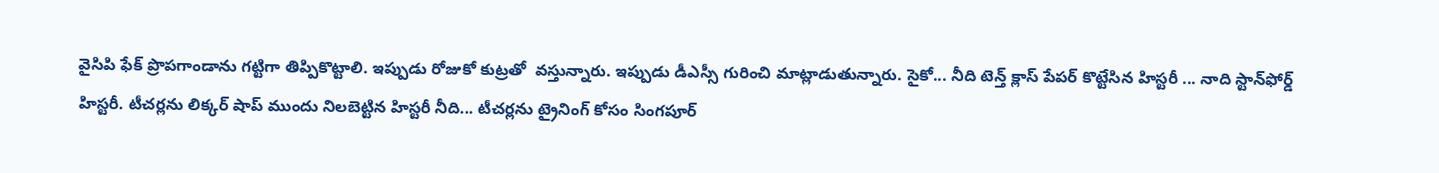వైసిపి ఫేక్ ప్రొపగాండాను గట్టిగా తిప్పికొట్టాలి. ఇప్పుడు రోజుకో కుట్రతో  వస్తున్నారు. ఇప్పుడు డీఎస్సీ గురించి మాట్లాడుతున్నారు. సైకో... నీది టెన్త్ క్లాస్ పేపర్ కొట్టేసిన హిస్టరీ ... నాది స్టాన్‌ఫోర్డ్ హిస్టరీ. టీచర్లను లిక్కర్ షాప్ ముందు నిలబెట్టిన హిస్టరీ నీది... టీచర్లను ట్రైనింగ్ కోసం సింగపూర్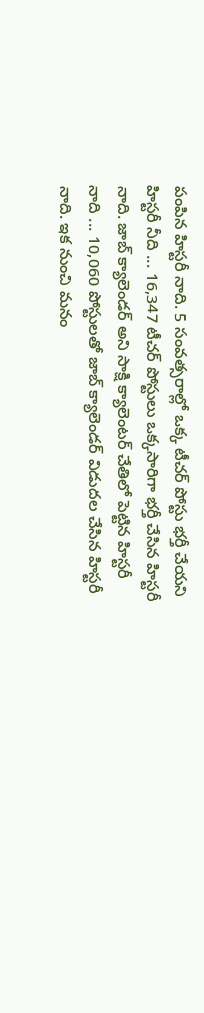పంపిన హిస్టరీ నాది. 5 సంవత్సరాల్లో ఒక్క టీచర్ పోస్టు భర్తీ చేయని హిస్టరీ నీది ... 16,347 టీచర్ పోస్టులు ఒక్కసారిగా భర్తీ చేసిన హిస్టరీ నాది. జాబ్ క్యాలెండర్ అని సాక్షి క్యాలెంటర్ చేతిలో పెట్టిన హిస్టరీ నాది ... 10,060 పోస్టులతో జాబ్ క్యాలెండర్ విడుదల చేసిన హిస్టరీ నాది. ఇక నుంచి మనం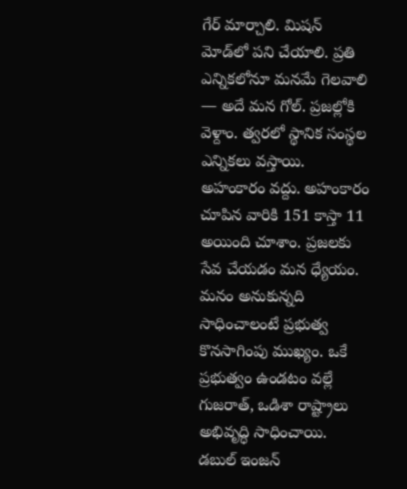గేర్ మార్చాలి. మిషన్ మోడ్‌లో పని చేయాలి. ప్రతి ఎన్నికలోనూ మనమే గెలవాలి — అదే మన గోల్. ప్రజల్లోకి వెళ్దాం. త్వ‌రలో స్థానిక సంస్థల ఎన్నికలు వస్తాయి. అహంకారం వద్దు. అహంకారం చూపిన వారికి 151 కాస్తా 11 అయింది చూశాం. ప్రజలకు సేవ చేయడం మన ధ్యేయం. మనం అనుకున్నది సాధించాలంటే ప్రభుత్వ కొనసాగింపు ముఖ్యం. ఒకే ప్రభుత్వం ఉండటం వల్లే గుజరాత్, ఒడిశా రాష్ట్రాలు అభివృద్ధి సాధించాయి. డబుల్ ఇంజన్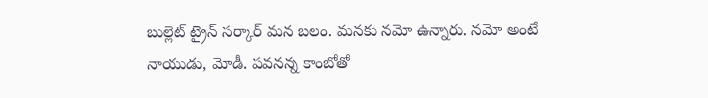బుల్లెట్ ట్రైన్ సర్కార్ మన బలం. మనకు నమో ఉన్నారు. నమో అంటే నాయుడు, మోడీ. పవనన్న కాంబోతో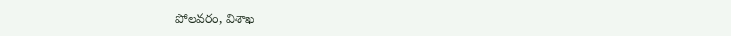పోలవరం, విశాఖ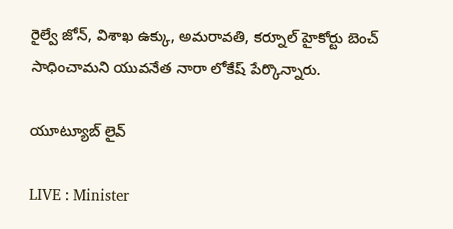రైల్వే జోన్, విశాఖ ఉక్కు, అమరావతి, కర్నూల్ హైకోర్టు బెంచ్ సాధించామని యువనేత నారా లోకేష్ పేర్కొన్నారు.

యూట్యూబ్ లైవ్

LIVE : Minister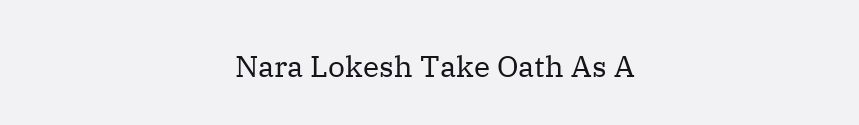Nara Lokesh Take Oath As A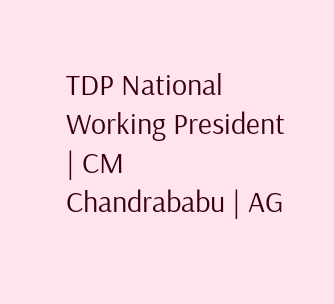TDP National Working President | CM Chandrababu | AG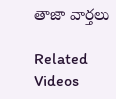తాజా వార్తలు

Related Videos